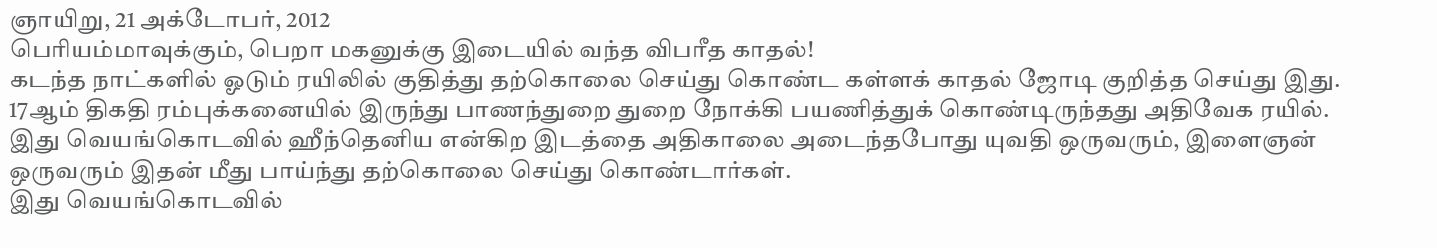ஞாயிறு, 21 அக்டோபர், 2012
பெரியம்மாவுக்கும், பெறா மகனுக்கு இடையில் வந்த விபரீத காதல்!
கடந்த நாட்களில் ஓடும் ரயிலில் குதித்து தற்கொலை செய்து கொண்ட கள்ளக் காதல் ஜோடி குறித்த செய்து இது. 17ஆம் திகதி ரம்புக்கனையில் இருந்து பாணந்துறை துறை நோக்கி பயணித்துக் கொண்டிருந்தது அதிவேக ரயில்.
இது வெயங்கொடவில் ஹீந்தெனிய என்கிற இடத்தை அதிகாலை அடைந்தபோது யுவதி ஒருவரும், இளைஞன் ஒருவரும் இதன் மீது பாய்ந்து தற்கொலை செய்து கொண்டார்கள்.
இது வெயங்கொடவில்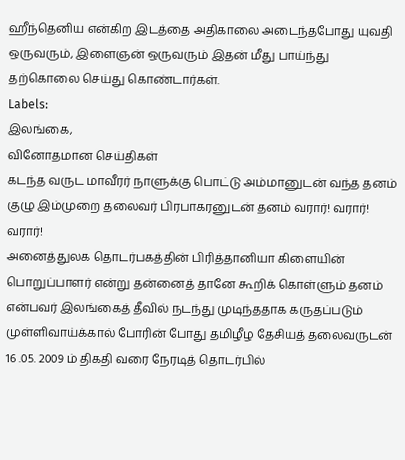ஹீந்தெனிய என்கிற இடத்தை அதிகாலை அடைந்தபோது யுவதி ஒருவரும், இளைஞன் ஒருவரும் இதன் மீது பாய்ந்து தற்கொலை செய்து கொண்டார்கள்.
Labels:
இலங்கை,
வினோதமான செய்திகள்
கடந்த வருட மாவீரர் நாளுக்கு பொட்டு அம்மானுடன் வந்த தனம் குழு இம்முறை தலைவர் பிரபாகரனுடன் தனம் வரார்! வரார்! வரார்!
அனைத்துலக தொடர்பகத்தின் பிரித்தானியா கிளையின் பொறுப்பாளர் என்று தன்னைத் தானே கூறிக் கொள்ளும் தனம் என்பவர் இலங்கைத் தீவில் நடந்து முடிந்ததாக கருதப்படும் முள்ளிவாய்க்கால் போரின் போது தமிழீழ தேசியத் தலைவருடன் 16 .05. 2009 ம் திகதி வரை நேரடித் தொடர்பில்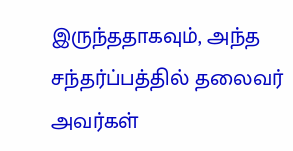இருந்ததாகவும், அந்த சந்தர்ப்பத்தில் தலைவர் அவர்கள்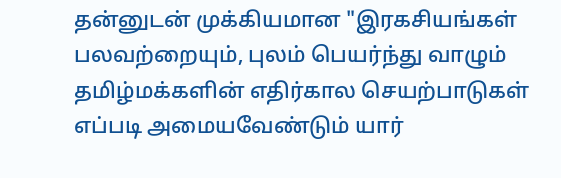தன்னுடன் முக்கியமான "இரகசியங்கள் பலவற்றையும், புலம் பெயர்ந்து வாழும் தமிழ்மக்களின் எதிர்கால செயற்பாடுகள் எப்படி அமையவேண்டும் யார்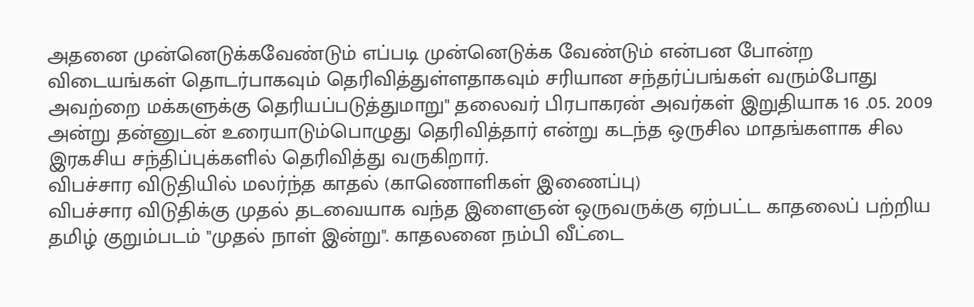அதனை முன்னெடுக்கவேண்டும் எப்படி முன்னெடுக்க வேண்டும் என்பன போன்ற விடையங்கள் தொடர்பாகவும் தெரிவித்துள்ளதாகவும் சரியான சந்தர்ப்பங்கள் வரும்போது அவற்றை மக்களுக்கு தெரியப்படுத்துமாறு" தலைவர் பிரபாகரன் அவர்கள் இறுதியாக 16 .05. 2009 அன்று தன்னுடன் உரையாடும்பொழுது தெரிவித்தார் என்று கடந்த ஒருசில மாதங்களாக சில இரகசிய சந்திப்புக்களில் தெரிவித்து வருகிறார்.
விபச்சார விடுதியில் மலர்ந்த காதல் (காணொளிகள் இணைப்பு)
விபச்சார விடுதிக்கு முதல் தடவையாக வந்த இளைஞன் ஒருவருக்கு ஏற்பட்ட காதலைப் பற்றிய தமிழ் குறும்படம் "முதல் நாள் இன்று". காதலனை நம்பி வீட்டை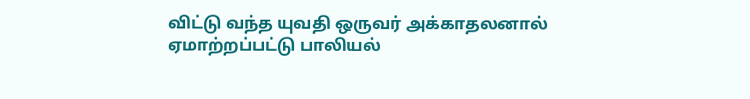விட்டு வந்த யுவதி ஒருவர் அக்காதலனால் ஏமாற்றப்பட்டு பாலியல்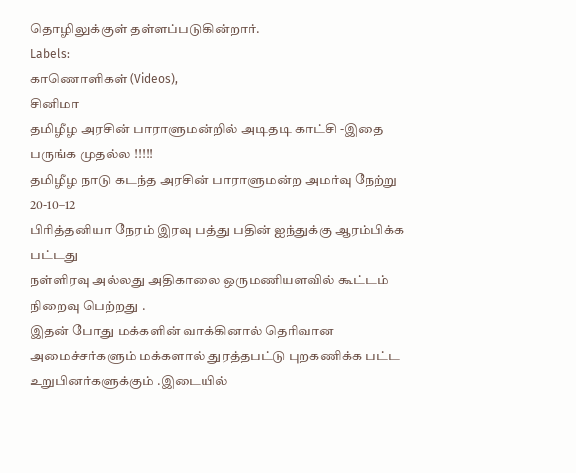தொழிலுக்குள் தள்ளப்படுகின்றார்.
Labels:
காணொளிகள் (Videos),
சினிமா
தமிழீழ அரசின் பாராளுமன்றில் அடிதடி காட்சி -இதை பருங்க முதல்ல !!!!!
தமிழீழ நாடு கடந்த அரசின் பாராளுமன்ற அமர்வு நேற்று 20-10–12
பிரித்தனியா நேரம் இரவு பத்து பதின் ஐந்துக்கு ஆரம்பிக்க பட்டது
நள்ளிரவு அல்லது அதிகாலை ஒருமணியளவில் கூட்டம் நிறைவு பெற்றது .
இதன் போது மக்களின் வாக்கினால் தெரிவான அமைச்சர்களும் மக்களால் துரத்தபட்டு புறகணிக்க பட்ட உறுபினர்களுக்கும் .இடையில்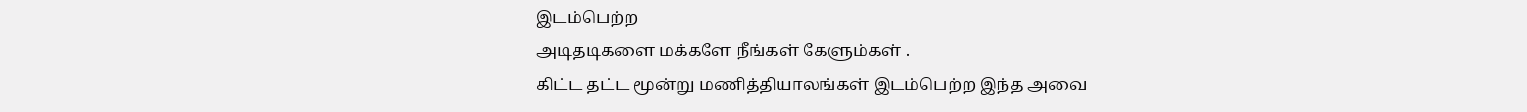இடம்பெற்ற
அடிதடிகளை மக்களே நீங்கள் கேளும்கள் .
கிட்ட தட்ட மூன்று மணித்தியாலங்கள் இடம்பெற்ற இந்த அவை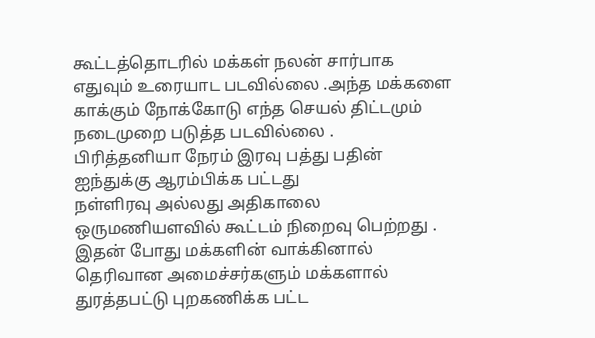கூட்டத்தொடரில் மக்கள் நலன் சார்பாக எதுவும் உரையாட படவில்லை .அந்த மக்களை காக்கும் நோக்கோடு எந்த செயல் திட்டமும் நடைமுறை படுத்த படவில்லை .
பிரித்தனியா நேரம் இரவு பத்து பதின் ஐந்துக்கு ஆரம்பிக்க பட்டது
நள்ளிரவு அல்லது அதிகாலை ஒருமணியளவில் கூட்டம் நிறைவு பெற்றது .
இதன் போது மக்களின் வாக்கினால் தெரிவான அமைச்சர்களும் மக்களால் துரத்தபட்டு புறகணிக்க பட்ட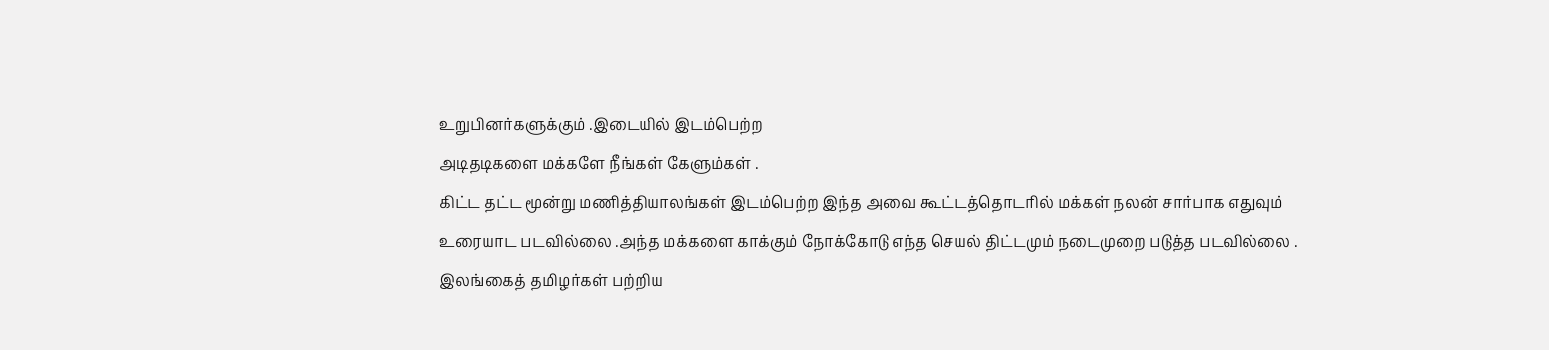உறுபினர்களுக்கும் .இடையில் இடம்பெற்ற
அடிதடிகளை மக்களே நீங்கள் கேளும்கள் .
கிட்ட தட்ட மூன்று மணித்தியாலங்கள் இடம்பெற்ற இந்த அவை கூட்டத்தொடரில் மக்கள் நலன் சார்பாக எதுவும் உரையாட படவில்லை .அந்த மக்களை காக்கும் நோக்கோடு எந்த செயல் திட்டமும் நடைமுறை படுத்த படவில்லை .
இலங்கைத் தமிழர்கள் பற்றிய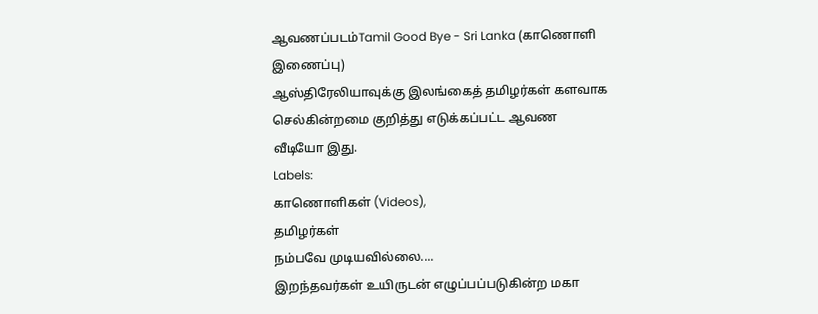ஆவணப்படம்Tamil Good Bye - Sri Lanka (காணொளி இணைப்பு)
ஆஸ்திரேலியாவுக்கு இலங்கைத் தமிழர்கள் களவாக செல்கின்றமை குறித்து எடுக்கப்பட்ட ஆவண வீடியோ இது.
Labels:
காணொளிகள் (Videos),
தமிழர்கள்
நம்பவே முடியவில்லை....
இறந்தவர்கள் உயிருடன் எழுப்பப்படுகின்ற மகா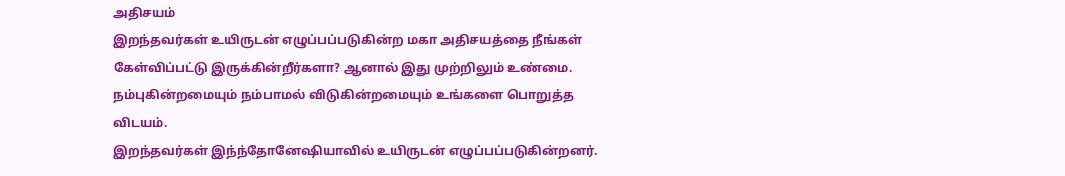அதிசயம்
இறந்தவர்கள் உயிருடன் எழுப்பப்படுகின்ற மகா அதிசயத்தை நீங்கள் கேள்விப்பட்டு இருக்கின்றீர்களா? ஆனால் இது முற்றிலும் உண்மை. நம்புகின்றமையும் நம்பாமல் விடுகின்றமையும் உங்களை பொறுத்த விடயம்.
இறந்தவர்கள் இந்ந்தோனேஷியாவில் உயிருடன் எழுப்பப்படுகின்றனர்.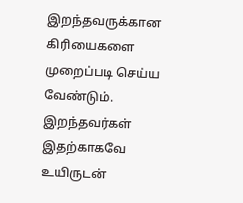இறந்தவருக்கான கிரியைகளை முறைப்படி செய்ய வேண்டும். இறந்தவர்கள் இதற்காகவே உயிருடன்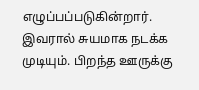எழுப்பப்படுகின்றார். இவரால் சுயமாக நடக்க முடியும். பிறந்த ஊருக்கு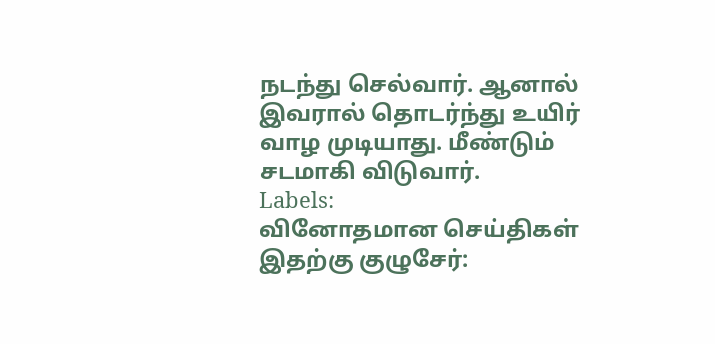நடந்து செல்வார். ஆனால் இவரால் தொடர்ந்து உயிர் வாழ முடியாது. மீண்டும் சடமாகி விடுவார்.
Labels:
வினோதமான செய்திகள்
இதற்கு குழுசேர்: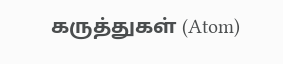கருத்துகள் (Atom)